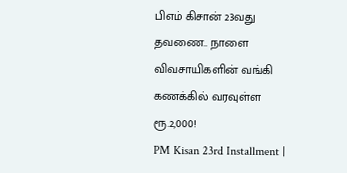பிஎம் கிசான் 23வது தவணை.. நாளை விவசாயிகளின் வங்கி கணக்கில் வரவுள்ள ரூ.2,000!
PM Kisan 23rd Installment |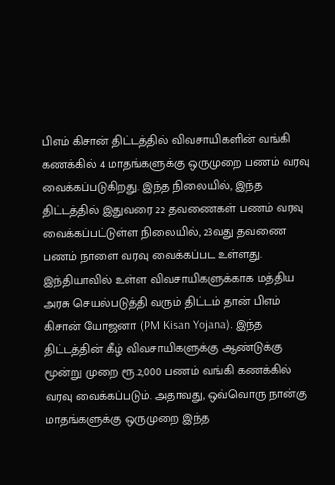பிஎம் கிசான் திட்டத்தில் விவசாயிகளின் வங்கி கணக்கில் 4 மாதங்களுக்கு ஒருமுறை பணம் வரவு வைக்கப்படுகிறது. இந்த நிலையில், இந்த திட்டத்தில் இதுவரை 22 தவணைகள் பணம் வரவு வைக்கப்பட்டுள்ள நிலையில், 23வது தவணை பணம் நாளை வரவு வைக்கப்பட உள்ளது.
இந்தியாவில் உள்ள விவசாயிகளுக்காக மத்திய அரசு செயல்படுத்தி வரும் திட்டம் தான் பிஎம் கிசான் யோஜனா (PM Kisan Yojana). இந்த திட்டத்தின் கீழ் விவசாயிகளுக்கு ஆண்டுக்கு மூன்று முறை ரூ.2,000 பணம் வங்கி கணக்கில் வரவு வைக்கப்படும். அதாவது, ஒவ்வொரு நான்கு மாதங்களுக்கு ஒருமுறை இந்த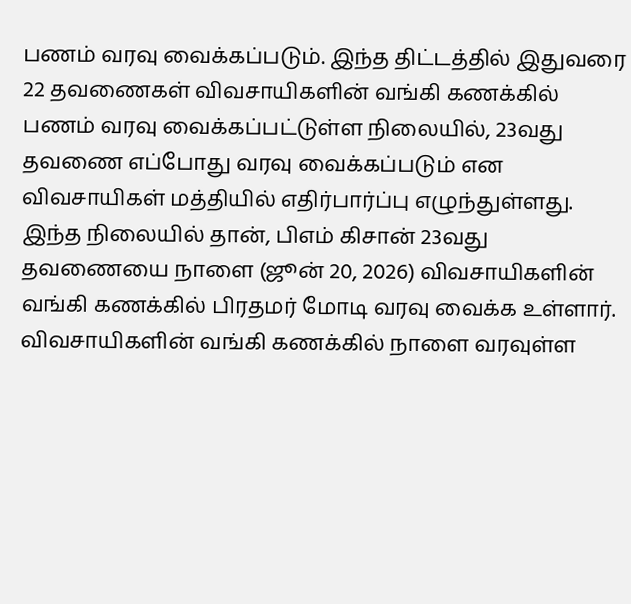பணம் வரவு வைக்கப்படும். இந்த திட்டத்தில் இதுவரை 22 தவணைகள் விவசாயிகளின் வங்கி கணக்கில் பணம் வரவு வைக்கப்பட்டுள்ள நிலையில், 23வது தவணை எப்போது வரவு வைக்கப்படும் என விவசாயிகள் மத்தியில் எதிர்பார்ப்பு எழுந்துள்ளது. இந்த நிலையில் தான், பிஎம் கிசான் 23வது தவணையை நாளை (ஜூன் 20, 2026) விவசாயிகளின் வங்கி கணக்கில் பிரதமர் மோடி வரவு வைக்க உள்ளார்.
விவசாயிகளின் வங்கி கணக்கில் நாளை வரவுள்ள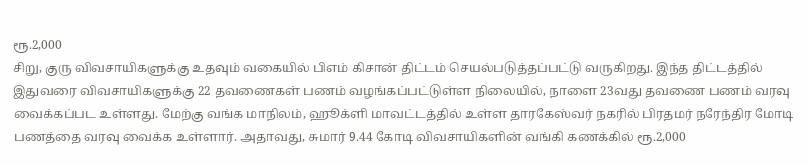ரூ.2,000
சிறு, குரு விவசாயிகளுக்கு உதவும் வகையில் பிஎம் கிசான் திட்டம் செயல்படுத்தப்பட்டு வருகிறது. இந்த திட்டத்தில் இதுவரை விவசாயிகளுக்கு 22 தவணைகள் பணம் வழங்கப்பட்டுள்ள நிலையில், நாளை 23வது தவணை பணம் வரவு வைக்கப்பட உள்ளது. மேற்கு வங்க மாநிலம், ஹூக்ளி மாவட்டத்தில் உள்ள தாரகேஸ்வர் நகரில் பிரதமர் நரேந்திர மோடி பணத்தை வரவு வைக்க உள்ளார். அதாவது, சுமார் 9.44 கோடி விவசாயிகளின் வங்கி கணக்கில் ரூ.2,000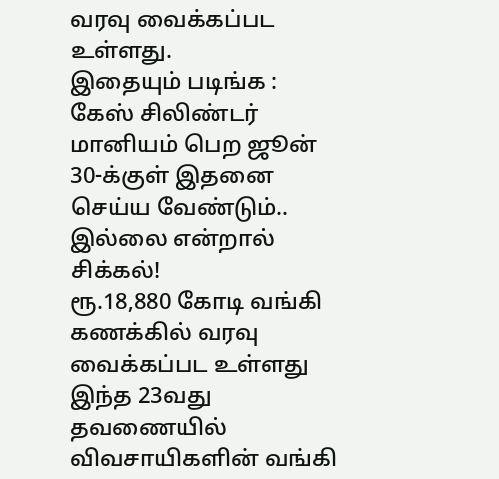வரவு வைக்கப்பட உள்ளது.
இதையும் படிங்க : கேஸ் சிலிண்டர் மானியம் பெற ஜூன் 30-க்குள் இதனை செய்ய வேண்டும்.. இல்லை என்றால் சிக்கல்!
ரூ.18,880 கோடி வங்கி கணக்கில் வரவு வைக்கப்பட உள்ளது
இந்த 23வது தவணையில் விவசாயிகளின் வங்கி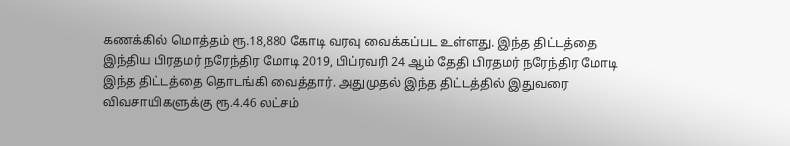கணக்கில் மொத்தம் ரூ.18,880 கோடி வரவு வைக்கப்பட உள்ளது. இந்த திட்டத்தை இந்திய பிரதமர் நரேந்திர மோடி 2019, பிப்ரவரி 24 ஆம் தேதி பிரதமர் நரேந்திர மோடி இந்த திட்டத்தை தொடங்கி வைத்தார். அதுமுதல் இந்த திட்டத்தில் இதுவரை விவசாயிகளுக்கு ரூ.4.46 லட்சம்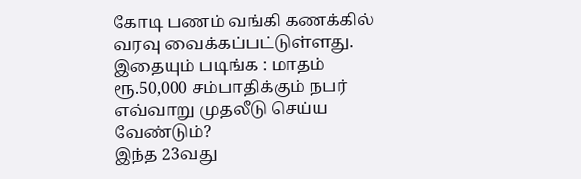கோடி பணம் வங்கி கணக்கில் வரவு வைக்கப்பட்டுள்ளது.
இதையும் படிங்க : மாதம் ரூ.50,000 சம்பாதிக்கும் நபர் எவ்வாறு முதலீடு செய்ய வேண்டும்?
இந்த 23வது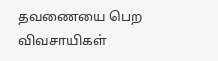தவணையை பெற விவசாயிகள்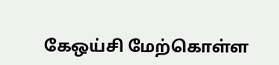கேஒய்சி மேற்கொள்ள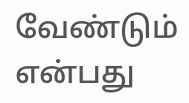வேண்டும் என்பது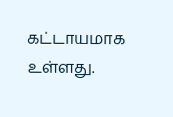கட்டாயமாக உள்ளது.